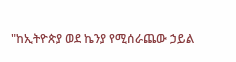"ከኢትዮጵያ ወደ ኬንያ የሚሰራጨው ኃይል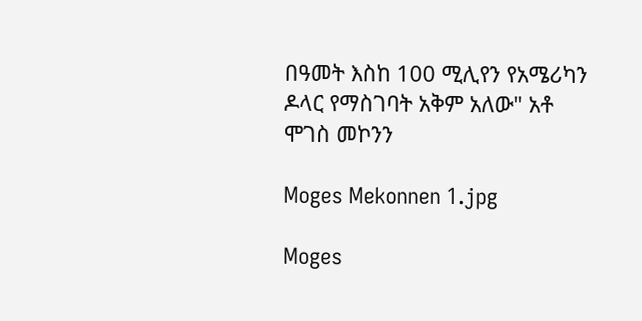በዓመት እስከ 100 ሚሊየን የአሜሪካን ዶላር የማስገባት አቅም አለው" አቶ ሞገስ መኮንን

Moges Mekonnen 1.jpg

Moges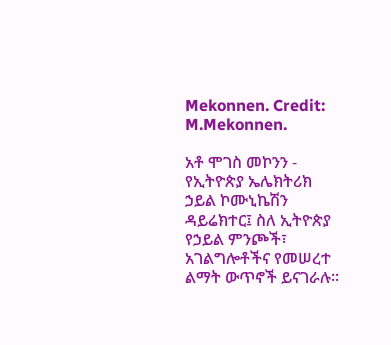Mekonnen. Credit: M.Mekonnen.

አቶ ሞገስ መኮንን - የኢትዮጵያ ኤሌክትሪክ ኃይል ኮሙኒኬሽን ዳይሬክተር፤ ስለ ኢትዮጵያ የኃይል ምንጮች፣ አገልግሎቶችና የመሠረተ ልማት ውጥኖች ይናገራሉ።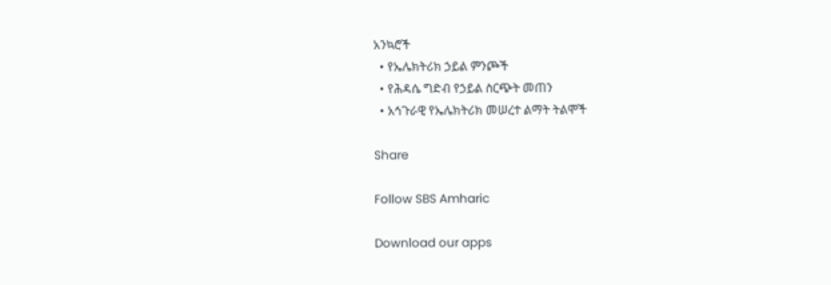አንኳሮች
  • የኤሌክትሪክ ኃይል ምንጮች
  • የሕዳሴ ግድብ የኃይል ስርጭት መጠን
  • አኅጉራዊ የኤሌክትሪክ መሠረተ ልማት ትልሞች

Share

Follow SBS Amharic

Download our apps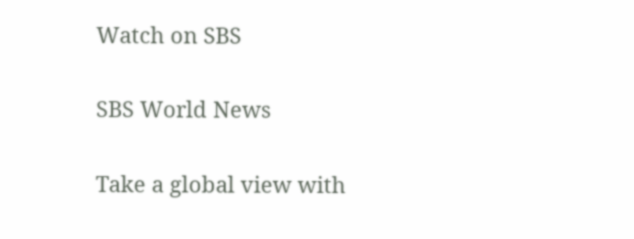Watch on SBS

SBS World News

Take a global view with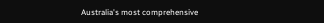Australia's most comprehensive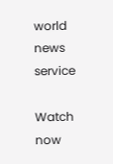world news service

Watch now